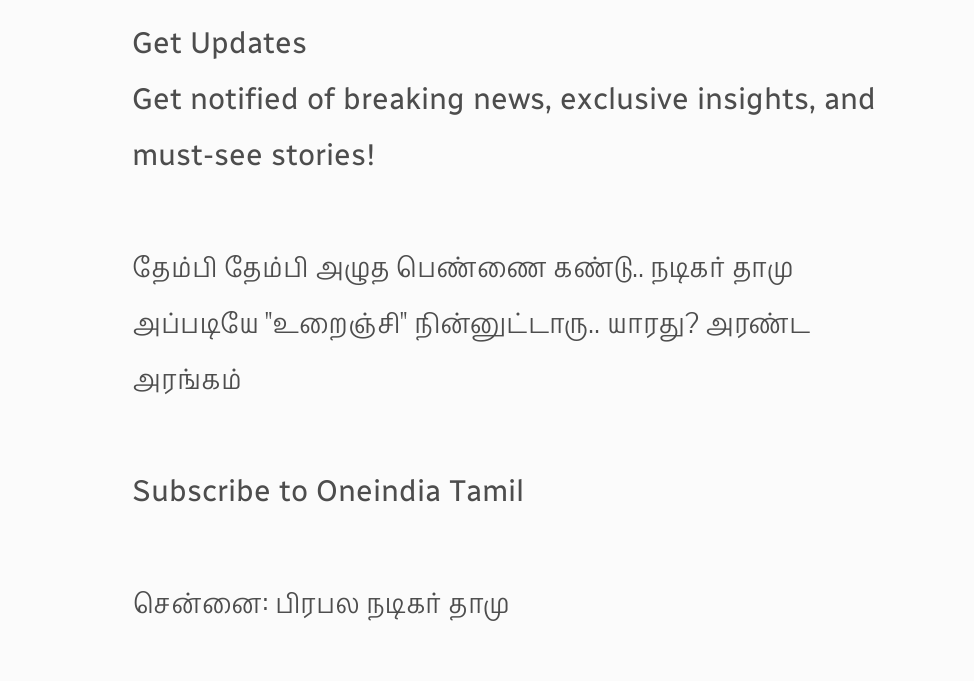Get Updates
Get notified of breaking news, exclusive insights, and must-see stories!

தேம்பி தேம்பி அழுத பெண்ணை கண்டு.. நடிகர் தாமு அப்படியே "உறைஞ்சி" நின்னுட்டாரு.. யாரது? அரண்ட அரங்கம்

Subscribe to Oneindia Tamil

சென்னை: பிரபல நடிகர் தாமு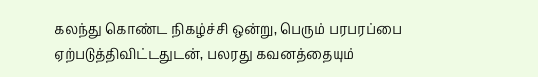கலந்து கொண்ட நிகழ்ச்சி ஒன்று, பெரும் பரபரப்பை ஏற்படுத்திவிட்டதுடன், பலரது கவனத்தையும்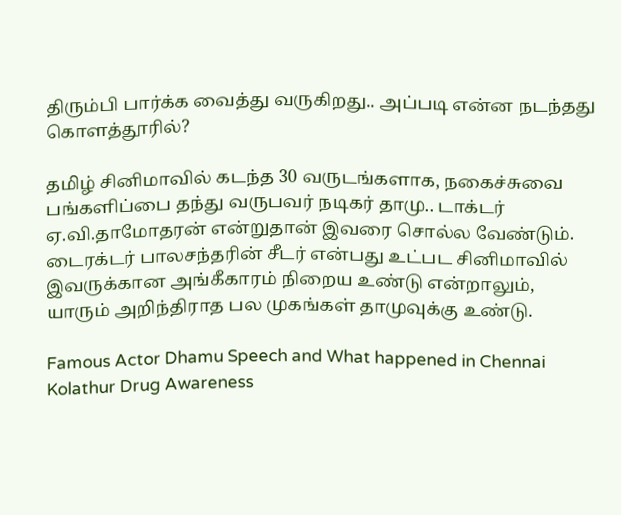திரும்பி பார்க்க வைத்து வருகிறது.. அப்படி என்ன நடந்தது கொளத்தூரில்?

தமிழ் சினிமாவில் கடந்த 30 வருடங்களாக, நகைச்சுவை பங்களிப்பை தந்து வருபவர் நடிகர் தாமு.. டாக்டர் ஏ.வி.தாமோதரன் என்றுதான் இவரை சொல்ல வேண்டும். டைரக்டர் பாலசந்தரின் சீடர் என்பது உட்பட சினிமாவில் இவருக்கான அங்கீகாரம் நிறைய உண்டு என்றாலும், யாரும் அறிந்திராத பல முகங்கள் தாமுவுக்கு உண்டு.

Famous Actor Dhamu Speech and What happened in Chennai Kolathur Drug Awareness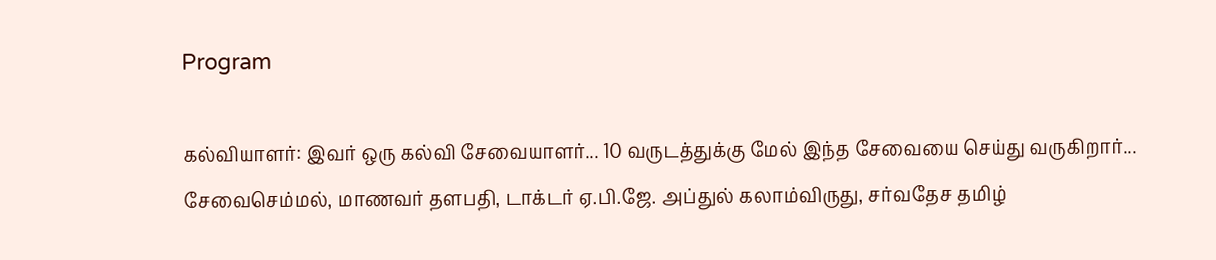Program

கல்வியாளர்: இவர் ஒரு கல்வி சேவையாளர்... 10 வருடத்துக்கு மேல் இந்த சேவையை செய்து வருகிறார்... சேவைசெம்மல், மாணவர் தளபதி, டாக்டர் ஏ.பி.ஜே. அப்துல் கலாம்விருது, சர்வதேச தமிழ்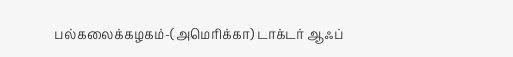பல்கலைக்கழகம்-(அமெரிக்கா) டாக்டர் ஆஃப்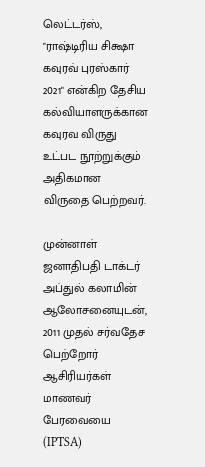லெட்டர்ஸ், "ராஷ்டிரிய சிக்ஷா கவுரவ் புரஸ்கார் 2021" என்கிற தேசிய கல்வியாளருக்கான கவுரவ விருது உட்பட நூற்றுக்கும் அதிகமான விருதை பெற்றவர்.

முன்னாள் ஜனாதிபதி டாக்டர் அப்துல் கலாமின் ஆலோசனையுடன், 2011 முதல் சர்வதேச பெற்றோர் ஆசிரியர்கள் மாணவர் பேரவையை (IPTSA)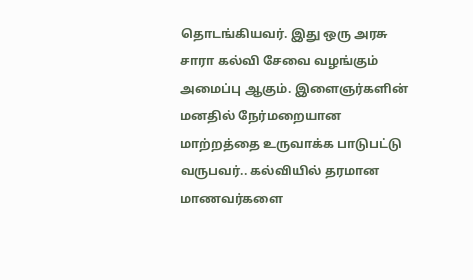தொடங்கியவர். இது ஒரு அரசு சாரா கல்வி சேவை வழங்கும் அமைப்பு ஆகும். இளைஞர்களின் மனதில் நேர்மறையான மாற்றத்தை உருவாக்க பாடுபட்டு வருபவர்.. கல்வியில் தரமான மாணவர்களை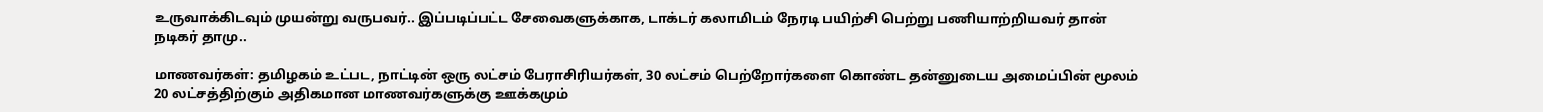உருவாக்கிடவும் முயன்று வருபவர்.. இப்படிப்பட்ட சேவைகளுக்காக, டாக்டர் கலாமிடம் நேரடி பயிற்சி பெற்று பணியாற்றியவர் தான் நடிகர் தாமு..

மாணவர்கள்: தமிழகம் உட்பட, நாட்டின் ஒரு லட்சம் பேராசிரியர்கள், 30 லட்சம் பெற்றோர்களை கொண்ட தன்னுடைய அமைப்பின் மூலம் 20 லட்சத்திற்கும் அதிகமான மாணவர்களுக்கு ஊக்கமும்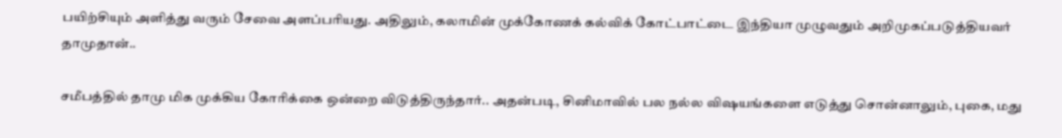பயிற்சியும் அளித்து வரும் சேவை அளப்பரியது. அதிலும், கலாமின் முக்கோணக் கல்விக் கோட்பாட்டை இந்தியா முழுவதும் அறிமுகப்படுத்தியவர் தாமுதான்..

சமீபத்தில் தாமு மிக முக்கிய கோரிக்கை ஒன்றை விடுத்திருந்தார்.. அதன்படி, சினிமாவில் பல நல்ல விஷயங்களை எடுத்து சொன்னாலும், புகை, மது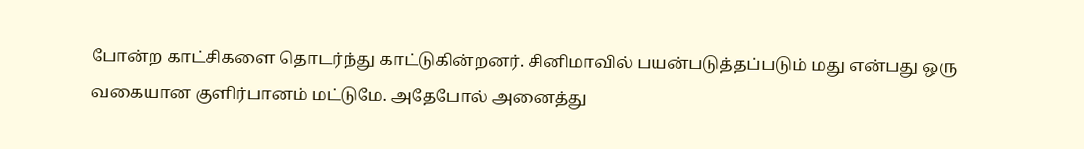போன்ற காட்சிகளை தொடர்ந்து காட்டுகின்றனர். சினிமாவில் பயன்படுத்தப்படும் மது என்பது ஒரு வகையான குளிர்பானம் மட்டுமே. அதேபோல் அனைத்து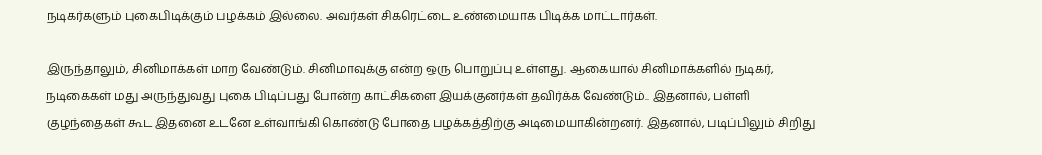நடிகர்களும் புகைபிடிக்கும் பழக்கம் இல்லை. அவர்கள் சிகரெட்டை உண்மையாக பிடிக்க மாட்டார்கள்.

இருந்தாலும், சினிமாக்கள் மாற வேண்டும். சினிமாவுக்கு என்ற ஒரு பொறுப்பு உள்ளது. ஆகையால் சினிமாக்களில் நடிகர், நடிகைகள் மது அருந்துவது புகை பிடிப்பது போன்ற காட்சிகளை இயக்குனர்கள் தவிர்க்க வேண்டும்.. இதனால், பள்ளி குழந்தைகள் கூட இதனை உடனே உள்வாங்கி கொண்டு போதை பழக்கத்திற்கு அடிமையாகின்றனர். இதனால், படிப்பிலும் சிறிது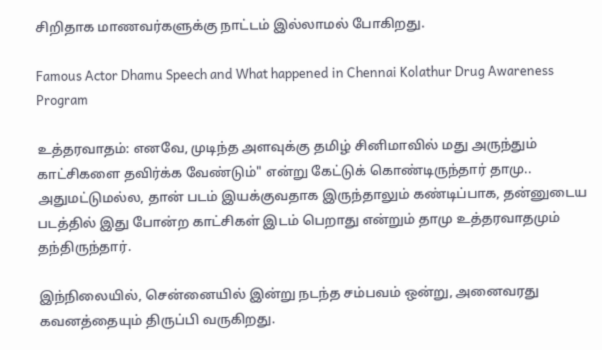சிறிதாக மாணவர்களுக்கு நாட்டம் இல்லாமல் போகிறது.

Famous Actor Dhamu Speech and What happened in Chennai Kolathur Drug Awareness Program

உத்தரவாதம்: எனவே, முடிந்த அளவுக்கு தமிழ் சினிமாவில் மது அருந்தும் காட்சிகளை தவிர்க்க வேண்டும்" என்று கேட்டுக் கொண்டிருந்தார் தாமு.. அதுமட்டுமல்ல, தான் படம் இயக்குவதாக இருந்தாலும் கண்டிப்பாக, தன்னுடைய படத்தில் இது போன்ற காட்சிகள் இடம் பெறாது என்றும் தாமு உத்தரவாதமும் தந்திருந்தார்.

இந்நிலையில், சென்னையில் இன்று நடந்த சம்பவம் ஒன்று, அனைவரது கவனத்தையும் திருப்பி வருகிறது.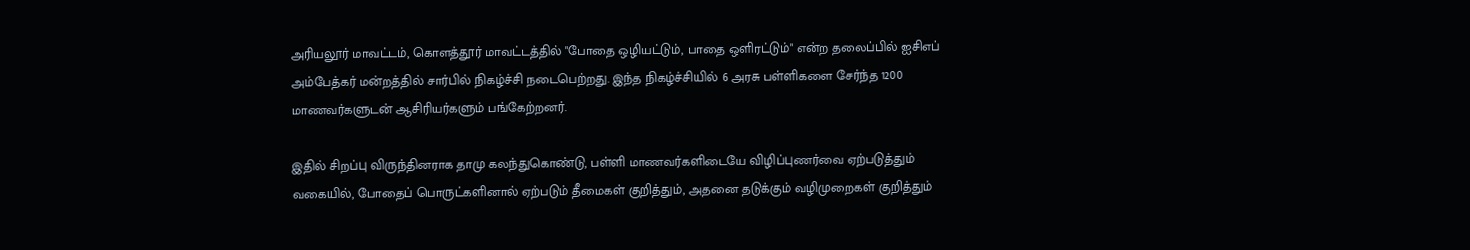அரியலூர் மாவட்டம், கொளத்தூர் மாவட்டத்தில் "போதை ஒழியட்டும், பாதை ஒளிரட்டும்" என்ற தலைப்பில் ஐசிஎப் அம்பேத்கர் மன்றத்தில் சார்பில் நிகழ்ச்சி நடைபெற்றது. இந்த நிகழ்ச்சியில் 6 அரசு பள்ளிகளை சேர்ந்த 1200 மாணவர்களுடன் ஆசிரியர்களும் பங்கேற்றனர்.

இதில் சிறப்பு விருந்தினராக தாமு கலந்துகொண்டு, பள்ளி மாணவர்களிடையே விழிப்புணர்வை ஏற்படுத்தும் வகையில், போதைப் பொருட்களினால் ஏற்படும் தீமைகள் குறித்தும், அதனை தடுக்கும் வழிமுறைகள் குறித்தும்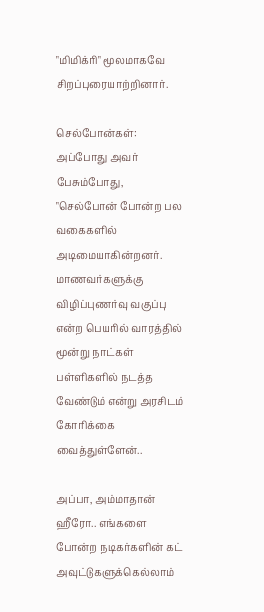"மிமிக்ரி" மூலமாகவே சிறப்புரையாற்றினார்.

செல்போன்கள்: அப்போது அவர் பேசும்போது, "செல்போன் போன்ற பல வகைகளில் அடிமையாகின்றனர். மாணவர்களுக்கு விழிப்புணர்வு வகுப்பு என்ற பெயரில் வாரத்தில் மூன்று நாட்கள் பள்ளிகளில் நடத்த வேண்டும் என்று அரசிடம் கோரிக்கை வைத்துள்ளேன்..

அப்பா, அம்மாதான் ஹீரோ.. எங்களை போன்ற நடிகர்களின் கட் அவுட்டுகளுக்கெல்லாம்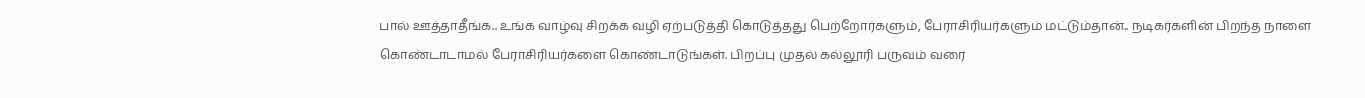பால் ஊத்தாதீங்க.. உங்க வாழ்வு சிறக்க வழி ஏற்படுத்தி கொடுத்தது பெற்றோர்களும், பேராசிரியர்களும் மட்டும்தான்.. நடிகர்களின் பிறந்த நாளை கொண்டாடாமல் பேராசிரியர்களை கொண்டாடுங்கள். பிறப்பு முதல் கல்லூரி பருவம் வரை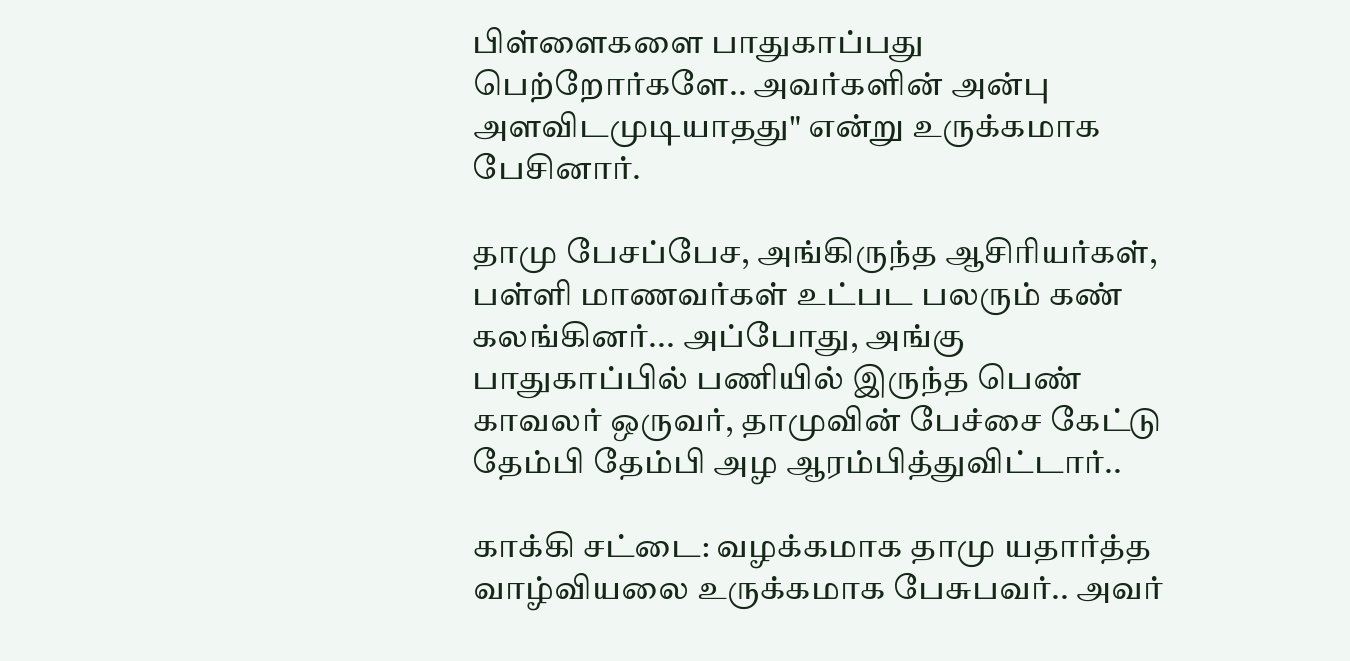பிள்ளைகளை பாதுகாப்பது பெற்றோர்களே.. அவர்களின் அன்பு அளவிடமுடியாதது" என்று உருக்கமாக பேசினார்.

தாமு பேசப்பேச, அங்கிருந்த ஆசிரியர்கள், பள்ளி மாணவர்கள் உட்பட பலரும் கண் கலங்கினர்... அப்போது, அங்கு பாதுகாப்பில் பணியில் இருந்த பெண் காவலர் ஒருவர், தாமுவின் பேச்சை கேட்டு தேம்பி தேம்பி அழ ஆரம்பித்துவிட்டார்..

காக்கி சட்டை: வழக்கமாக தாமு யதார்த்த வாழ்வியலை உருக்கமாக பேசுபவர்.. அவர்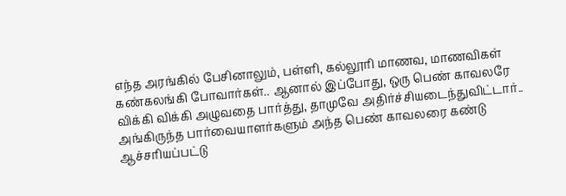எந்த அரங்கில் பேசினாலும், பள்ளி, கல்லூரி மாணவ, மாணவிகள் கண்கலங்கி போவார்கள்.. ஆனால் இப்போது, ஒரு பெண் காவலரே விக்கி விக்கி அழுவதை பார்த்து, தாமுவே அதிர்ச்சியடைந்துவிட்டார்.. அங்கிருந்த பார்வையாளர்களும் அந்த பெண் காவலரை கண்டு ஆச்சரியப்பட்டு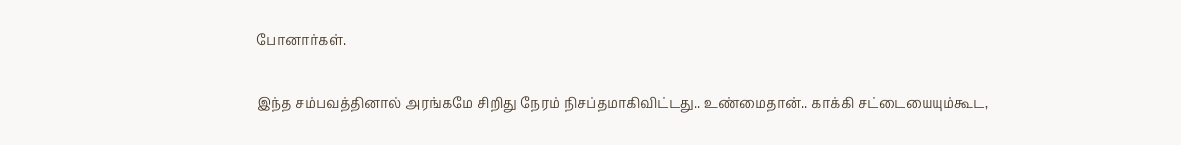போனார்கள்.

இந்த சம்பவத்தினால் அரங்கமே சிறிது நேரம் நிசப்தமாகிவிட்டது.. உண்மைதான்.. காக்கி சட்டையையும்கூட,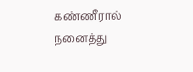கண்ணீரால் நனைத்து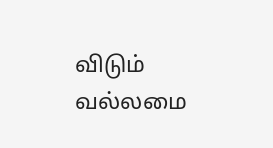விடும் வல்லமை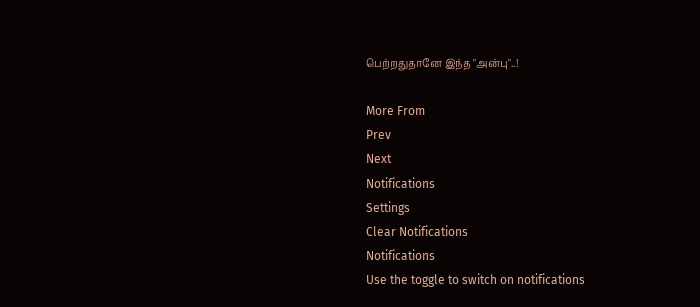பெற்றதுதானே இந்த "அன்பு"..!

More From
Prev
Next
Notifications
Settings
Clear Notifications
Notifications
Use the toggle to switch on notifications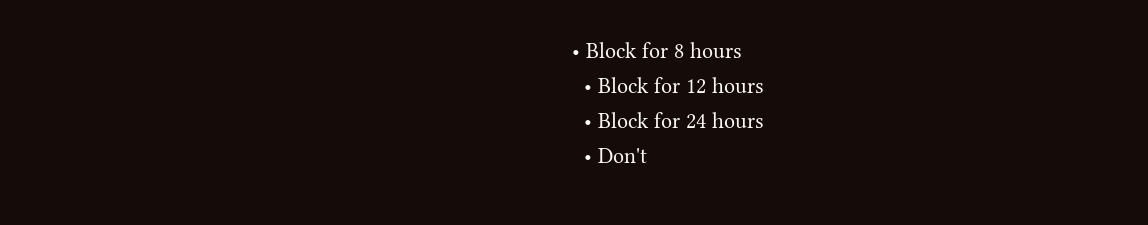• Block for 8 hours
  • Block for 12 hours
  • Block for 24 hours
  • Don't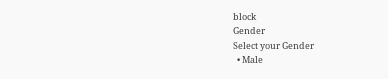block
Gender
Select your Gender
  • Male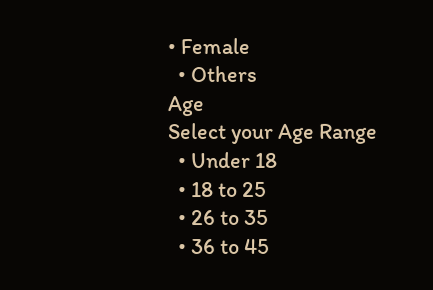• Female
  • Others
Age
Select your Age Range
  • Under 18
  • 18 to 25
  • 26 to 35
  • 36 to 45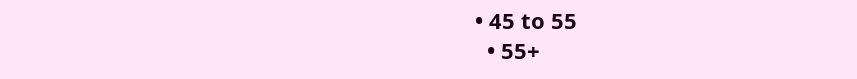• 45 to 55
  • 55+